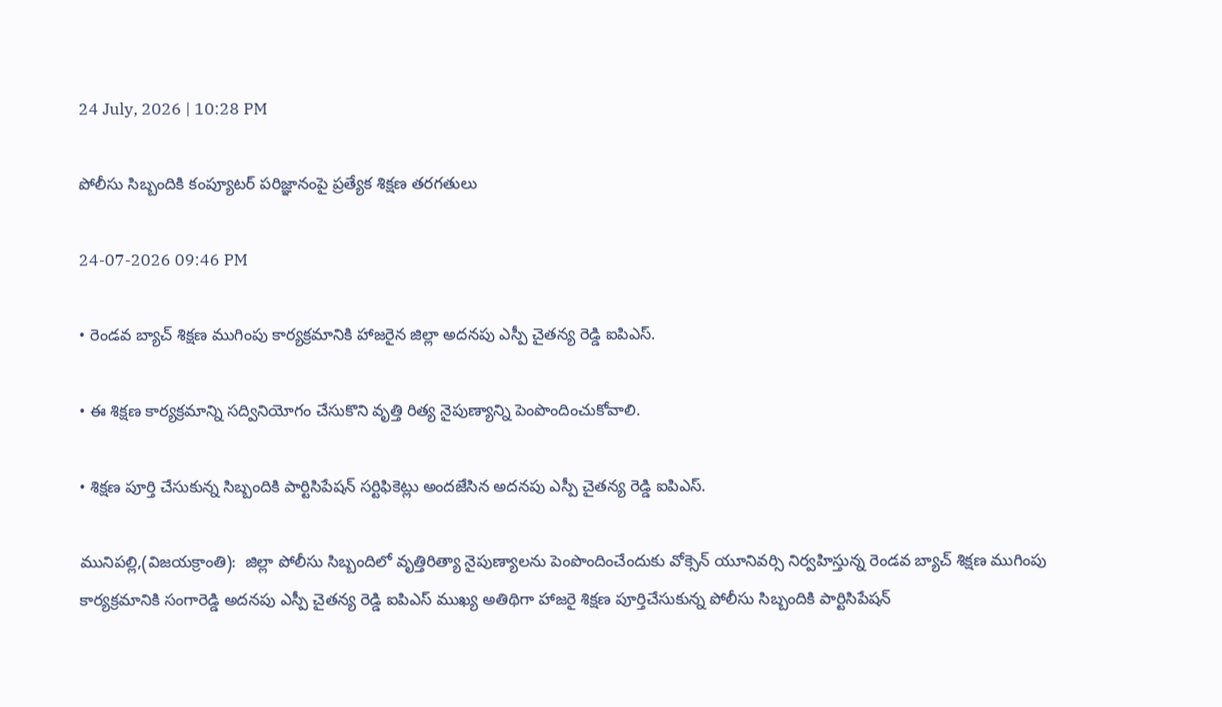24 July, 2026 | 10:28 PM

పోలీసు సిబ్బందికి కంప్యూటర్ పరిజ్ఞానంపై ప్రత్యేక శిక్షణ తరగతులు

24-07-2026 09:46 PM

• రెండవ బ్యాచ్ శిక్షణ ముగింపు కార్యక్రమానికి హాజరైన జిల్లా అదనపు ఎస్పీ చైతన్య రెడ్డి ఐపిఎస్.

• ఈ శిక్షణ కార్యక్రమాన్ని సద్వినియోగం చేసుకొని వృత్తి రిత్య నైపుణ్యాన్ని పెంపొందించుకోవాలి.

• శిక్షణ పూర్తి చేసుకున్న సిబ్బందికి పార్టిసిపేషన్ సర్టిఫికెట్లు అందజేసిన అదనపు ఎస్పీ చైతన్య రెడ్డి ఐపిఎస్.

మునిపల్లి,(విజయక్రాంతి):  జిల్లా పోలీసు సిబ్బందిలో వృత్తిరిత్యా నైపుణ్యాలను పెంపొందించేందుకు వోక్సెన్ యూనివర్సి నిర్వహిస్తున్న రెండవ బ్యాచ్ శిక్షణ ముగింపు కార్యక్రమానికి సంగారెడ్డి అదనపు ఎస్పీ చైతన్య రెడ్డి ఐపిఎస్ ముఖ్య అతిథిగా హాజరై శిక్షణ పూర్తిచేసుకున్న పోలీసు సిబ్బందికి పార్టిసిపేషన్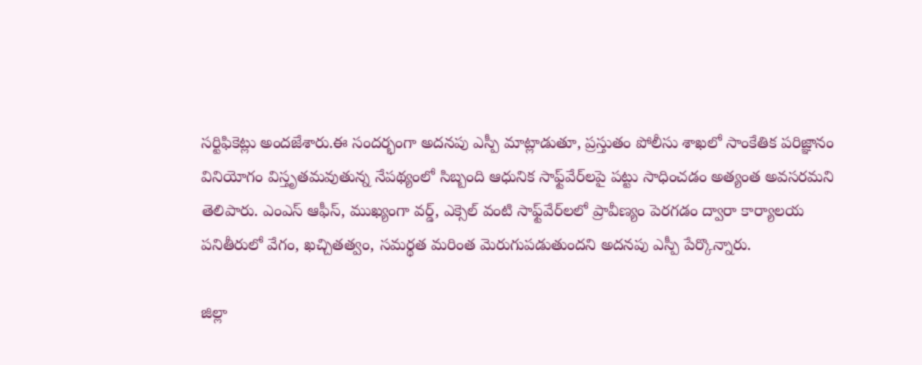సర్టిఫికెట్లు అందజేశారు.ఈ సందర్భంగా అదనపు ఎస్పీ మాట్లాడుతూ, ప్రస్తుతం పోలీసు శాఖలో సాంకేతిక పరిజ్ఞానం వినియోగం విస్తృతమవుతున్న నేపథ్యంలో సిబ్బంది ఆధునిక సాఫ్ట్‌వేర్‌లపై పట్టు సాధించడం అత్యంత అవసరమని తెలిపారు. ఎంఎస్ ఆఫీస్, ముఖ్యంగా వర్డ్, ఎక్సెల్ వంటి సాఫ్ట్‌వేర్‌లలో ప్రావీణ్యం పెరగడం ద్వారా కార్యాలయ పనితీరులో వేగం, ఖచ్చితత్వం, సమర్థత మరింత మెరుగుపడుతుందని అదనపు ఎస్పీ పేర్కొన్నారు.

జిల్లా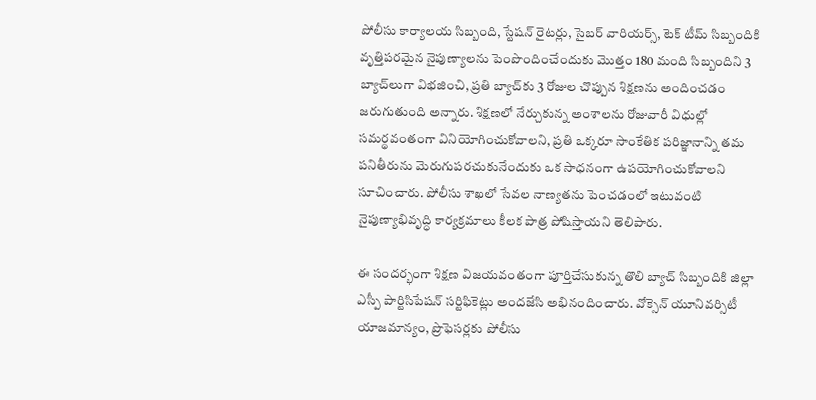పోలీసు కార్యాలయ సిబ్బంది, స్టేషన్ రైటర్లు, సైబర్ వారియర్స్, టెక్ టీమ్ సిబ్బందికి వృత్తిపరమైన నైపుణ్యాలను పెంపొందించేందుకు మొత్తం 180 మంది సిబ్బందిని 3 బ్యాచ్‌లుగా విభజించి, ప్రతి బ్యాచ్‌కు 3 రోజుల చొప్పున శిక్షణను అందించడం జరుగుతుంది అన్నారు. శిక్షణలో నేర్చుకున్న అంశాలను రోజువారీ విధుల్లో సమర్థవంతంగా వినియోగించుకోవాలని, ప్రతి ఒక్కరూ సాంకేతిక పరిజ్ఞానాన్ని తమ పనితీరును మెరుగుపరచుకునేందుకు ఒక సాధనంగా ఉపయోగించుకోవాలని సూచించారు. పోలీసు శాఖలో సేవల నాణ్యతను పెంచడంలో ఇటువంటి నైపుణ్యాభివృద్ధి కార్యక్రమాలు కీలక పాత్ర పోషిస్తాయని తెలిపారు.

ఈ సందర్భంగా శిక్షణ విజయవంతంగా పూర్తిచేసుకున్న తొలి బ్యాచ్ సిబ్బందికి జిల్లా ఎస్పీ పార్టిసిపేషన్ సర్టిఫికెట్లు అందజేసి అభినందించారు. వోక్సెన్ యూనివర్సిటీ యాజమాన్యం, ప్రొఫెసర్లకు పోలీసు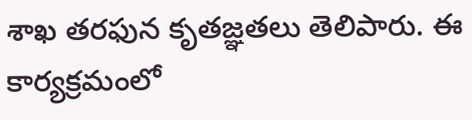శాఖ తరఫున కృతజ్ఞతలు తెలిపారు. ఈ కార్యక్రమంలో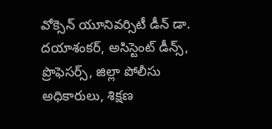వోక్సెన్ యూనివర్సిటీ డీన్ డా. దయాశంకర్, అసిస్టెంట్ డీన్స్, ప్రొఫెసర్స్, జిల్లా పోలీసు అధికారులు, శిక్షణ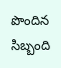పొందిన సిబ్బంది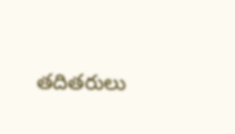తదితరులు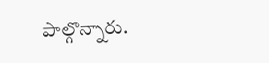పాల్గొన్నారు.